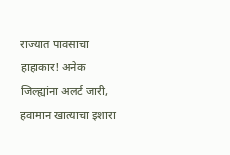राज्यात पावसाचा हाहाकार! अनेक जिल्ह्यांना अलर्ट जारी, हवामान खात्याचा इशारा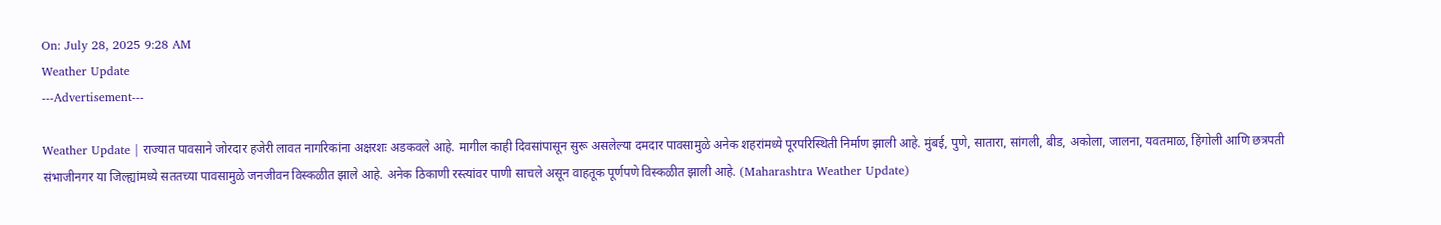On: July 28, 2025 9:28 AM
Weather Update
---Advertisement---

Weather Update | राज्यात पावसाने जोरदार हजेरी लावत नागरिकांना अक्षरशः अडकवले आहे. मागील काही दिवसांपासून सुरू असलेल्या दमदार पावसामुळे अनेक शहरांमध्ये पूरपरिस्थिती निर्माण झाली आहे. मुंबई, पुणे, सातारा, सांगली, बीड, अकोला, जालना, यवतमाळ, हिंगोली आणि छत्रपती संभाजीनगर या जिल्ह्यांमध्ये सततच्या पावसामुळे जनजीवन विस्कळीत झाले आहे. अनेक ठिकाणी रस्त्यांवर पाणी साचले असून वाहतूक पूर्णपणे विस्कळीत झाली आहे. (Maharashtra Weather Update)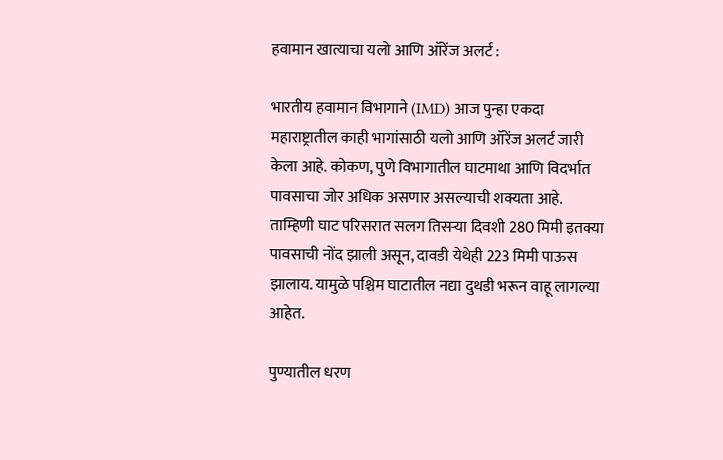हवामान खात्याचा यलो आणि ऑरेंज अलर्ट :

भारतीय हवामान विभागाने (IMD) आज पुन्हा एकदा महाराष्ट्रातील काही भागांसाठी यलो आणि ऑरेंज अलर्ट जारी केला आहे. कोकण, पुणे विभागातील घाटमाथा आणि विदर्भात पावसाचा जोर अधिक असणार असल्याची शक्यता आहे. ताम्हिणी घाट परिसरात सलग तिसऱ्या दिवशी 280 मिमी इतक्या पावसाची नोंद झाली असून, दावडी येथेही 223 मिमी पाऊस झालाय. यामुळे पश्चिम घाटातील नद्या दुथडी भरून वाहू लागल्या आहेत.

पुण्यातील धरण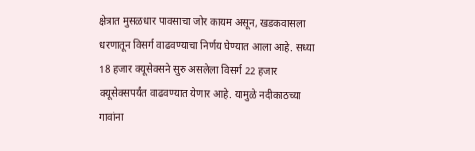क्षेत्रात मुसळधार पावसाचा जोर कायम असून, खडकवासला धरणातून विसर्ग वाढवण्याचा निर्णय घेण्यात आला आहे. सध्या 18 हजार क्यूसेक्सने सुरु असलेला विसर्ग 22 हजार क्यूसेक्सपर्यंत वाढवण्यात येणार आहे. यामुळे नदीकाठच्या गावांना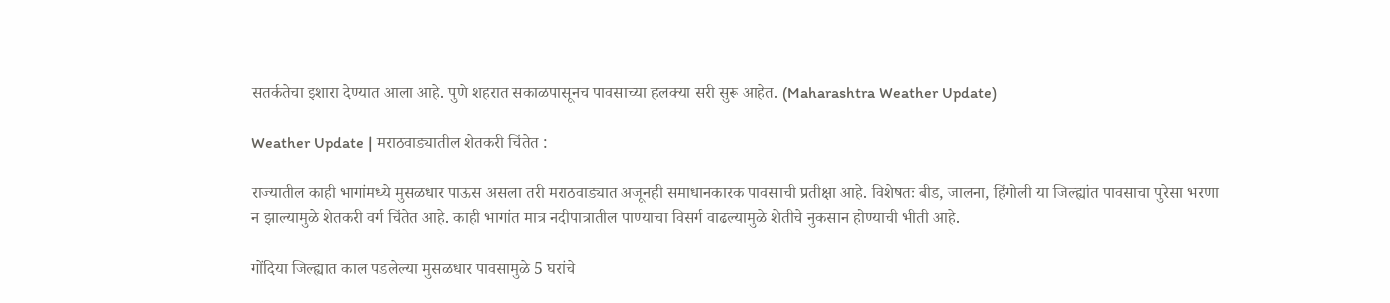सतर्कतेचा इशारा देण्यात आला आहे. पुणे शहरात सकाळपासूनच पावसाच्या हलक्या सरी सुरू आहेत. (Maharashtra Weather Update)

Weather Update | मराठवाड्यातील शेतकरी चिंतेत :

राज्यातील काही भागांमध्ये मुसळधार पाऊस असला तरी मराठवाड्यात अजूनही समाधानकारक पावसाची प्रतीक्षा आहे. विशेषतः बीड, जालना, हिंगोली या जिल्ह्यांत पावसाचा पुरेसा भरणा न झाल्यामुळे शेतकरी वर्ग चिंतेत आहे. काही भागांत मात्र नदीपात्रातील पाण्याचा विसर्ग वाढल्यामुळे शेतीचे नुकसान होण्याची भीती आहे.

गोंदिया जिल्ह्यात काल पडलेल्या मुसळधार पावसामुळे 5 घरांचे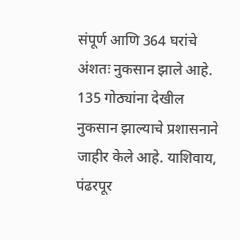संपूर्ण आणि 364 घरांचे अंशतः नुकसान झाले आहे. 135 गोठ्यांना देखील नुकसान झाल्याचे प्रशासनाने जाहीर केले आहे. याशिवाय, पंढरपूर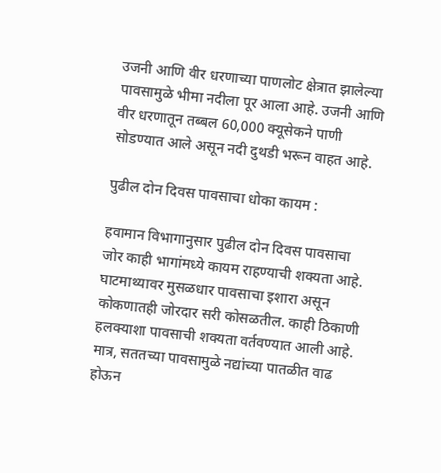उजनी आणि वीर धरणाच्या पाणलोट क्षेत्रात झालेल्या पावसामुळे भीमा नदीला पूर आला आहे. उजनी आणि वीर धरणातून तब्बल 60,000 क्यूसेकने पाणी सोडण्यात आले असून नदी दुथडी भरून वाहत आहे.

पुढील दोन दिवस पावसाचा धोका कायम :

हवामान विभागानुसार पुढील दोन दिवस पावसाचा जोर काही भागांमध्ये कायम राहण्याची शक्यता आहे. घाटमाथ्यावर मुसळधार पावसाचा इशारा असून कोकणातही जोरदार सरी कोसळतील. काही ठिकाणी हलक्याशा पावसाची शक्यता वर्तवण्यात आली आहे. मात्र, सततच्या पावसामुळे नद्यांच्या पातळीत वाढ होऊन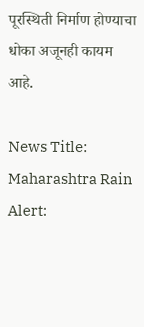पूरस्थिती निर्माण होण्याचा धोका अजूनही कायम आहे.

News Title: Maharashtra Rain Alert: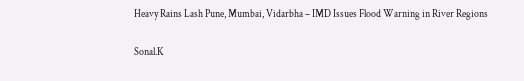Heavy Rains Lash Pune, Mumbai, Vidarbha – IMD Issues Flood Warning in River Regions

Sonal.K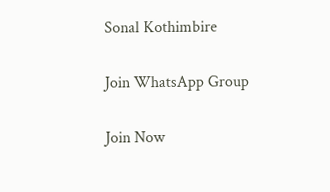Sonal Kothimbire

Join WhatsApp Group

Join Now